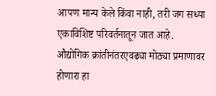आपण मान्य केले किंवा नाही, तरी जग सध्या एकाविशिष्ट परिवर्तनातून जात आहे. औद्योगिक क्रांतीनंतरएवढ्या मोठ्या प्रमाणावर होणारा हा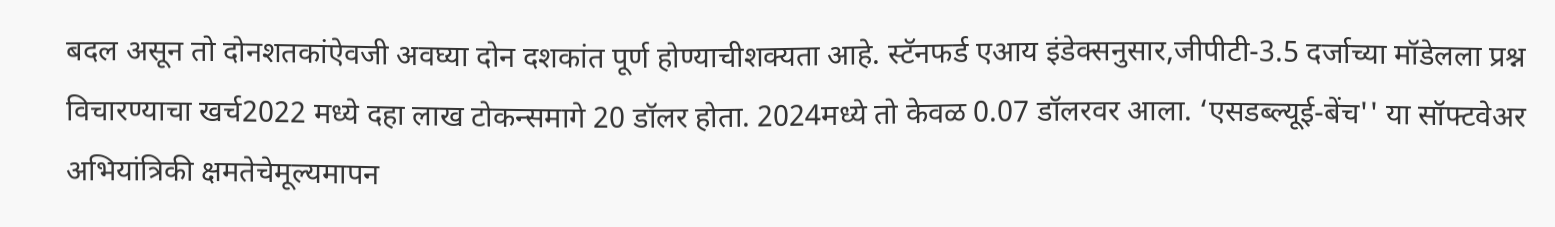बदल असून तो दोनशतकांऐवजी अवघ्या दोन दशकांत पूर्ण होण्याचीशक्यता आहे. स्टॅनफर्ड एआय इंडेक्सनुसार,जीपीटी-3.5 दर्जाच्या मॉडेलला प्रश्न विचारण्याचा खर्च2022 मध्ये दहा लाख टोकन्समागे 20 डॉलर होता. 2024मध्ये तो केवळ 0.07 डॉलरवर आला. ‘एसडब्ल्यूई-बेंच'' या सॉफ्टवेअर अभियांत्रिकी क्षमतेचेमूल्यमापन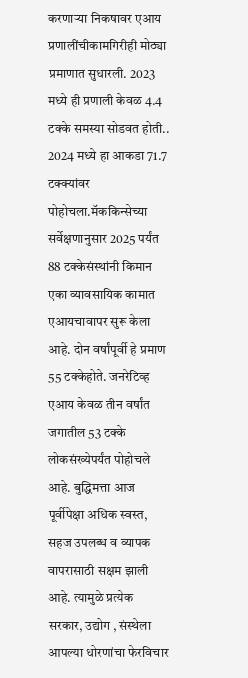करणाऱ्या निकषावर एआय प्रणालींचीकामगिरीही मोठ्या प्रमाणात सुधारली. 2023 मध्ये ही प्रणाली केवळ 4.4 टक्के समस्या सोडवत होती.. 2024 मध्ये हा आकडा 71.7 टक्क्यांवर पोहोचला.मॅककिन्सेच्या सर्वेक्षणानुसार 2025 पर्यंत 88 टक्केसंस्थांनी किमान एका व्यावसायिक कामात एआयचावापर सुरू केला आहे. दोन वर्षांपूर्वी हे प्रमाण 55 टक्केहोते. जनरेटिव्ह एआय केवळ तीन वर्षांत जगातील 53 टक्के लोकसंख्येपर्यंत पोहोचले आहे. बुद्धिमत्ता आज पूर्वीपेक्षा अधिक स्वस्त, सहज उपलब्ध व व्यापक वापरासाठी सक्षम झाली आहे. त्यामुळे प्रत्येक सरकार, उद्योग , संस्थेला आपल्या धोरणांचा फेरविचार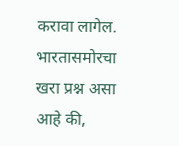करावा लागेल. भारतासमोरचा खरा प्रश्न असा आहे की,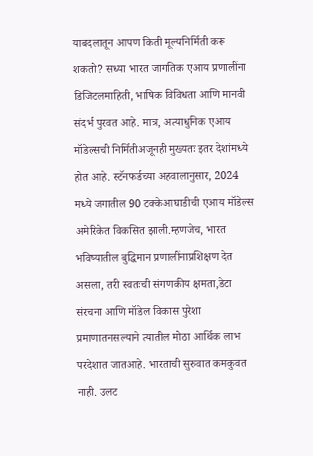याबदलातून आपण किती मूल्यनिर्मिती करू शकतो? सध्या भारत जागतिक एआय प्रणालींना डिजिटलमाहिती, भाषिक विविधता आणि मानवी संदर्भ पुरवत आहे. मात्र, अत्याधुनिक एआय मॉडेल्सची निर्मितीअजूनही मुख्यतः इतर देशांमध्ये होत आहे. स्टॅनफर्डच्या अहवालानुसार, 2024 मध्ये जगातील 90 टक्केआघाडीची एआय मॉडेल्स अमेरिकेत विकसित झाली.म्हणजेच, भारत भविष्यातील बुद्धिमान प्रणालींनाप्रशिक्षण देत असला, तरी स्वतःची संगणकीय क्षमता,डेटा संरचना आणि मॉडेल विकास पुरेशा प्रमाणातनसल्याने त्यातील मोठा आर्थिक लाभ परदेशात जातआहे. भारताची सुरुवात कमकुवत नाही. उलट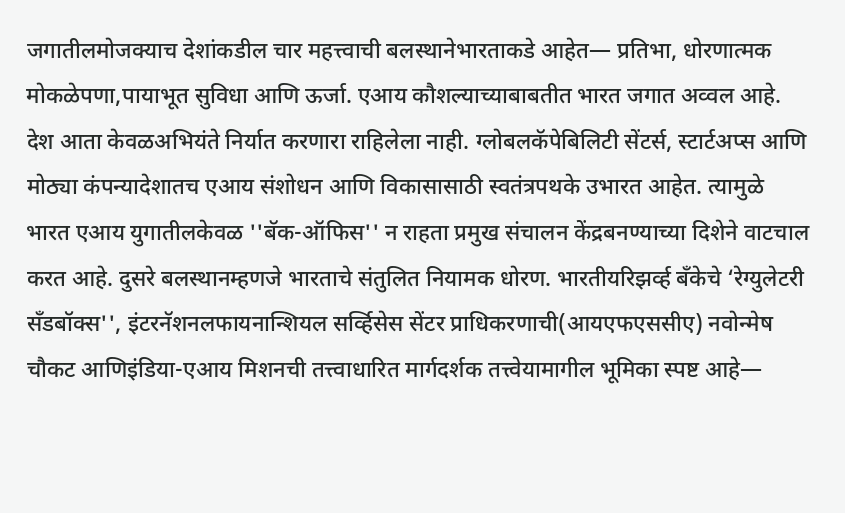जगातीलमोजक्याच देशांकडील चार महत्त्वाची बलस्थानेभारताकडे आहेत— प्रतिभा, धोरणात्मक मोकळेपणा,पायाभूत सुविधा आणि ऊर्जा. एआय कौशल्याच्याबाबतीत भारत जगात अव्वल आहे. देश आता केवळअभियंते निर्यात करणारा राहिलेला नाही. ग्लोबलकॅपेबिलिटी सेंटर्स, स्टार्टअप्स आणि मोठ्या कंपन्यादेशातच एआय संशोधन आणि विकासासाठी स्वतंत्रपथके उभारत आहेत. त्यामुळे भारत एआय युगातीलकेवळ ''बॅक-ऑफिस'' न राहता प्रमुख संचालन केंद्रबनण्याच्या दिशेने वाटचाल करत आहे. दुसरे बलस्थानम्हणजे भारताचे संतुलित नियामक धोरण. भारतीयरिझर्व्ह बँकेचे ‘रेग्युलेटरी सँडबॉक्स'', इंटरनॅशनलफायनान्शियल सर्व्हिसेस सेंटर प्राधिकरणाची(आयएफएससीए) नवोन्मेष चौकट आणिइंडिया-एआय मिशनची तत्त्वाधारित मार्गदर्शक तत्त्वेयामागील भूमिका स्पष्ट आहे—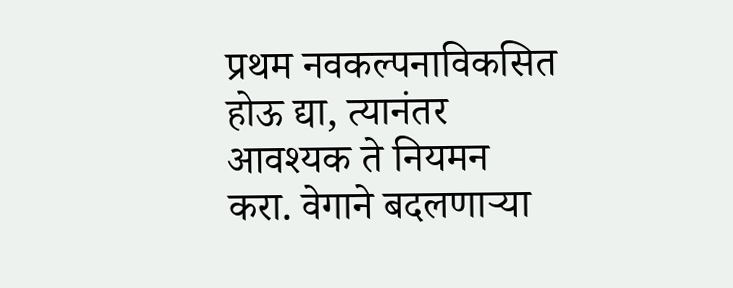प्रथम नवकल्पनाविकसित होऊ द्या, त्यानंतर आवश्यक ते नियमन करा. वेगाने बदलणाऱ्या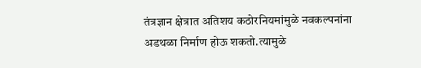तंत्रज्ञान क्षेत्रात अतिशय कठोरनियमांमुळे नवकल्पनांना अडथळा निर्माण होऊ शकतो.त्यामुळे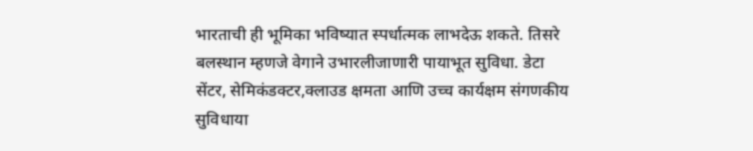भारताची ही भूमिका भविष्यात स्पर्धात्मक लाभदेऊ शकते. तिसरे बलस्थान म्हणजे वेगाने उभारलीजाणारी पायाभूत सुविधा. डेटा सेंटर, सेमिकंडक्टर,क्लाउड क्षमता आणि उच्च कार्यक्षम संगणकीय सुविधाया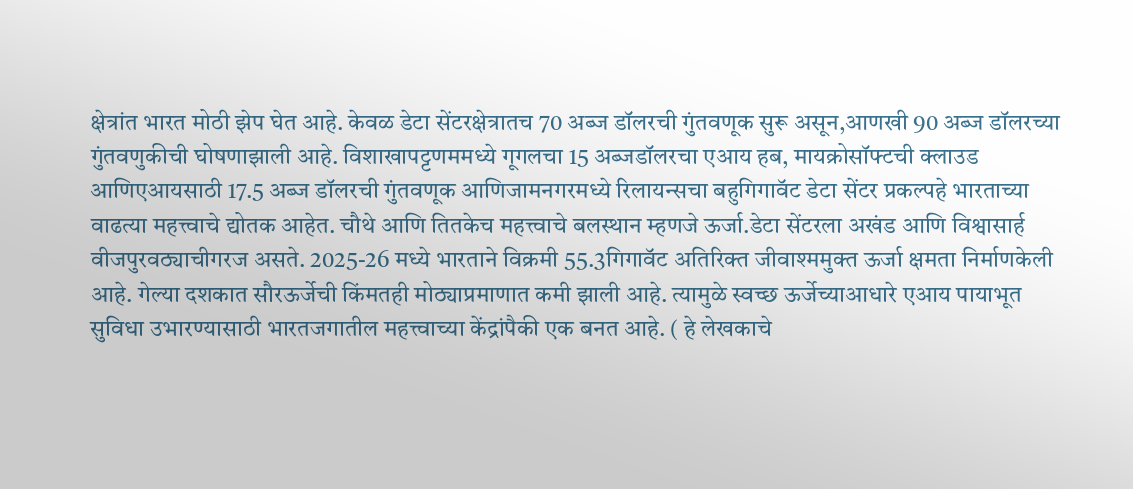क्षेत्रांत भारत मोठी झेप घेत आहे. केवळ डेटा सेंटरक्षेत्रातच 70 अब्ज डॉलरची गुंतवणूक सुरू असून,आणखी 90 अब्ज डॉलरच्या गुंतवणुकीची घोषणाझाली आहे. विशाखापट्टणममध्ये गूगलचा 15 अब्जडॉलरचा एआय हब, मायक्रोसॉफ्टची क्लाउड आणिएआयसाठी 17.5 अब्ज डॉलरची गुंतवणूक आणिजामनगरमध्ये रिलायन्सचा बहुगिगावॅट डेटा सेंटर प्रकल्पहे भारताच्या वाढत्या महत्त्वाचे द्योतक आहेत. चौथे आणि तितकेच महत्त्वाचे बलस्थान म्हणजे ऊर्जा.डेटा सेंटरला अखंड आणि विश्वासार्ह वीजपुरवठ्याचीगरज असते. 2025-26 मध्ये भारताने विक्रमी 55.3गिगावॅट अतिरिक्त जीवाश्ममुक्त ऊर्जा क्षमता निर्माणकेली आहे. गेल्या दशकात सौरऊर्जेची किंमतही मोठ्याप्रमाणात कमी झाली आहे. त्यामुळे स्वच्छ ऊर्जेच्याआधारे एआय पायाभूत सुविधा उभारण्यासाठी भारतजगातील महत्त्वाच्या केंद्रांपैकी एक बनत आहे. ( हे लेखकाचे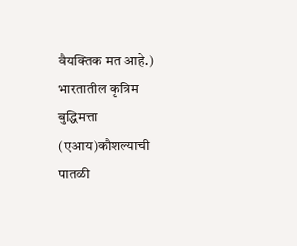वैयक्तिक मत आहे.) भारतातील कृत्रिम बुद्धिमत्ता (एआय)कौशल्याची पातळी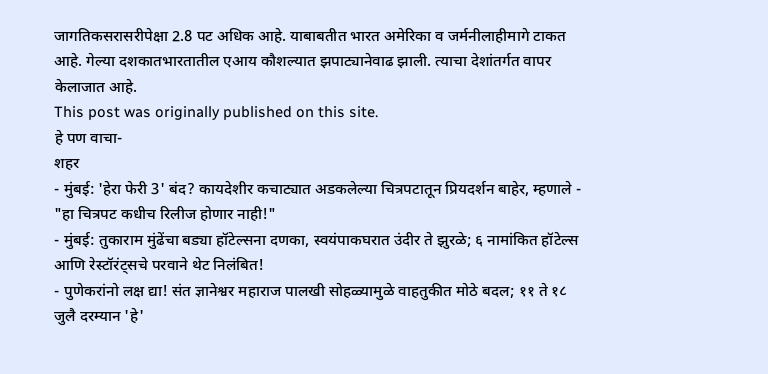जागतिकसरासरीपेक्षा 2.8 पट अधिक आहे. याबाबतीत भारत अमेरिका व जर्मनीलाहीमागे टाकत आहे. गेल्या दशकातभारतातील एआय कौशल्यात झपाट्यानेवाढ झाली. त्याचा देशांतर्गत वापर केलाजात आहे.
This post was originally published on this site.
हे पण वाचा-
शहर
- मुंबई: 'हेरा फेरी 3' बंद? कायदेशीर कचाट्यात अडकलेल्या चित्रपटातून प्रियदर्शन बाहेर, म्हणाले - "हा चित्रपट कधीच रिलीज होणार नाही!"
- मुंबई: तुकाराम मुंढेंचा बड्या हॉटेल्सना दणका, स्वयंपाकघरात उंदीर ते झुरळे; ६ नामांकित हॉटेल्स आणि रेस्टॉरंट्सचे परवाने थेट निलंबित!
- पुणेकरांनो लक्ष द्या! संत ज्ञानेश्वर महाराज पालखी सोहळ्यामुळे वाहतुकीत मोठे बदल; ११ ते १८ जुलै दरम्यान 'हे'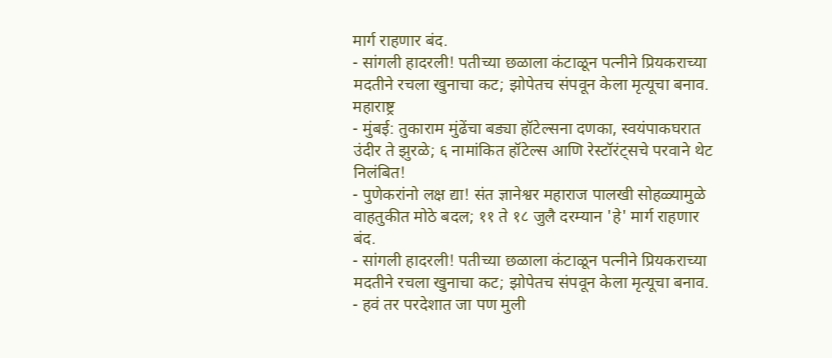मार्ग राहणार बंद.
- सांगली हादरली! पतीच्या छळाला कंटाळून पत्नीने प्रियकराच्या मदतीने रचला खुनाचा कट; झोपेतच संपवून केला मृत्यूचा बनाव.
महाराष्ट्र
- मुंबई: तुकाराम मुंढेंचा बड्या हॉटेल्सना दणका, स्वयंपाकघरात उंदीर ते झुरळे; ६ नामांकित हॉटेल्स आणि रेस्टॉरंट्सचे परवाने थेट निलंबित!
- पुणेकरांनो लक्ष द्या! संत ज्ञानेश्वर महाराज पालखी सोहळ्यामुळे वाहतुकीत मोठे बदल; ११ ते १८ जुलै दरम्यान 'हे' मार्ग राहणार बंद.
- सांगली हादरली! पतीच्या छळाला कंटाळून पत्नीने प्रियकराच्या मदतीने रचला खुनाचा कट; झोपेतच संपवून केला मृत्यूचा बनाव.
- हवं तर परदेशात जा पण मुली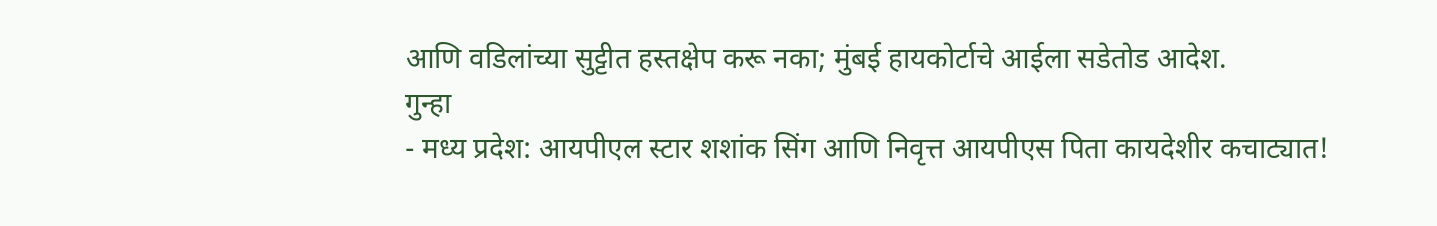आणि वडिलांच्या सुट्टीत हस्तक्षेप करू नका; मुंबई हायकोर्टाचे आईला सडेतोड आदेश.
गुन्हा
- मध्य प्रदेश: आयपीएल स्टार शशांक सिंग आणि निवृत्त आयपीएस पिता कायदेशीर कचाट्यात!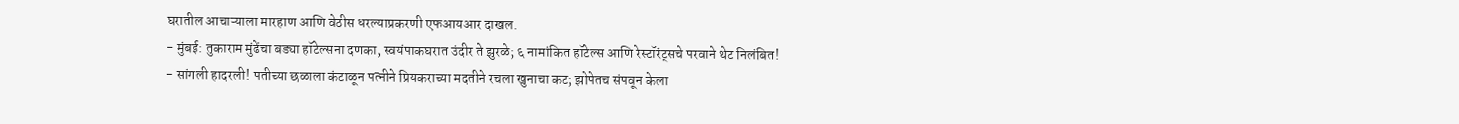घरातील आचाऱ्याला मारहाण आणि वेठीस धरल्याप्रकरणी एफआयआर दाखल.
- मुंबई: तुकाराम मुंढेंचा बड्या हॉटेल्सना दणका, स्वयंपाकघरात उंदीर ते झुरळे; ६ नामांकित हॉटेल्स आणि रेस्टॉरंट्सचे परवाने थेट निलंबित!
- सांगली हादरली! पतीच्या छळाला कंटाळून पत्नीने प्रियकराच्या मदतीने रचला खुनाचा कट; झोपेतच संपवून केला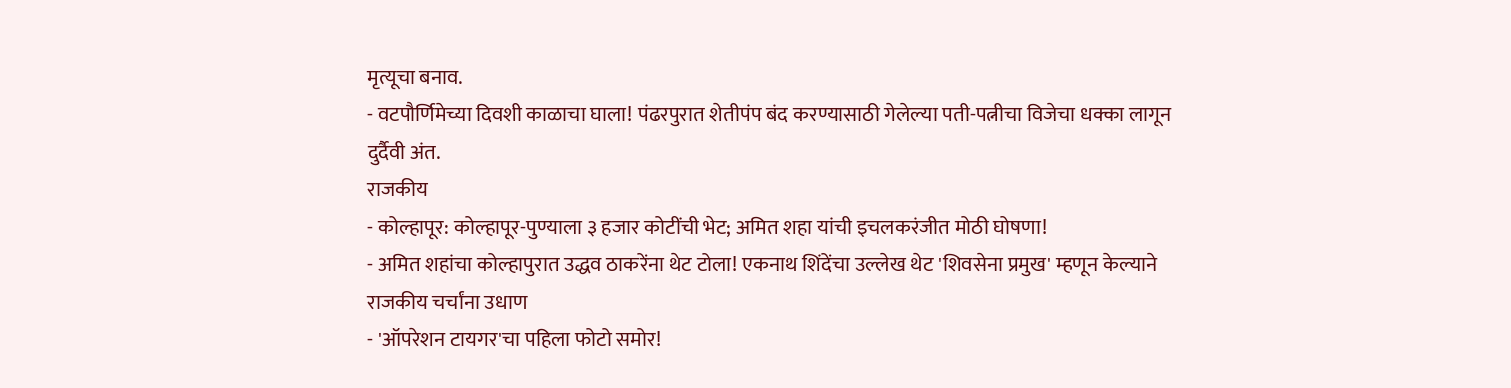मृत्यूचा बनाव.
- वटपौर्णिमेच्या दिवशी काळाचा घाला! पंढरपुरात शेतीपंप बंद करण्यासाठी गेलेल्या पती-पत्नीचा विजेचा धक्का लागून दुर्दैवी अंत.
राजकीय
- कोल्हापूर: कोल्हापूर-पुण्याला ३ हजार कोटींची भेट; अमित शहा यांची इचलकरंजीत मोठी घोषणा!
- अमित शहांचा कोल्हापुरात उद्धव ठाकरेंना थेट टोला! एकनाथ शिंदेंचा उल्लेख थेट 'शिवसेना प्रमुख' म्हणून केल्याने राजकीय चर्चांना उधाण
- 'ऑपरेशन टायगर'चा पहिला फोटो समोर!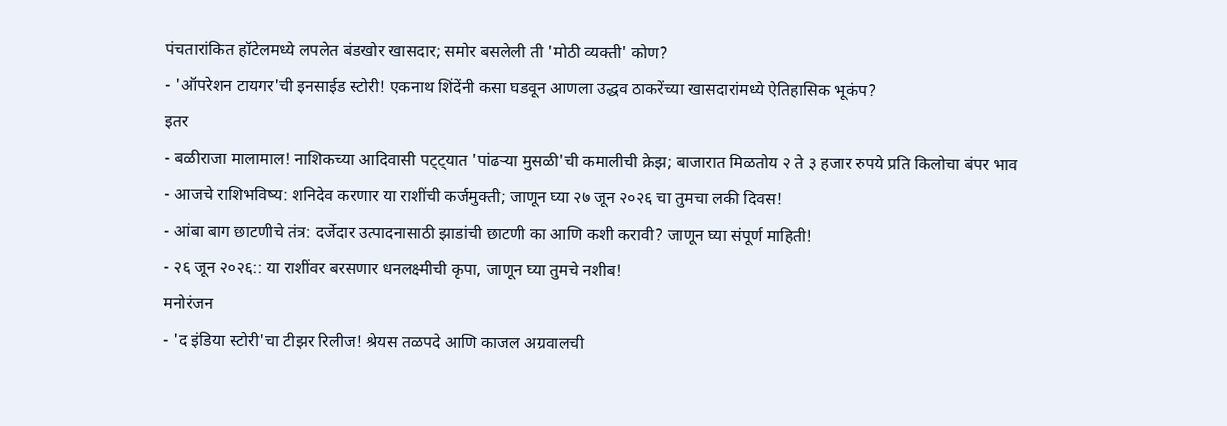पंचतारांकित हॉटेलमध्ये लपलेत बंडखोर खासदार; समोर बसलेली ती 'मोठी व्यक्ती' कोण?
- 'ऑपरेशन टायगर'ची इनसाईड स्टोरी! एकनाथ शिंदेंनी कसा घडवून आणला उद्धव ठाकरेंच्या खासदारांमध्ये ऐतिहासिक भूकंप?
इतर
- बळीराजा मालामाल! नाशिकच्या आदिवासी पट्ट्यात 'पांढऱ्या मुसळी'ची कमालीची क्रेझ; बाजारात मिळतोय २ ते ३ हजार रुपये प्रति किलोचा बंपर भाव
- आजचे राशिभविष्य: शनिदेव करणार या राशींची कर्जमुक्ती; जाणून घ्या २७ जून २०२६ चा तुमचा लकी दिवस!
- आंबा बाग छाटणीचे तंत्र: दर्जेदार उत्पादनासाठी झाडांची छाटणी का आणि कशी करावी? जाणून घ्या संपूर्ण माहिती!
- २६ जून २०२६:: या राशींवर बरसणार धनलक्ष्मीची कृपा, जाणून घ्या तुमचे नशीब!
मनोरंजन
- 'द इंडिया स्टोरी'चा टीझर रिलीज! श्रेयस तळपदे आणि काजल अग्रवालची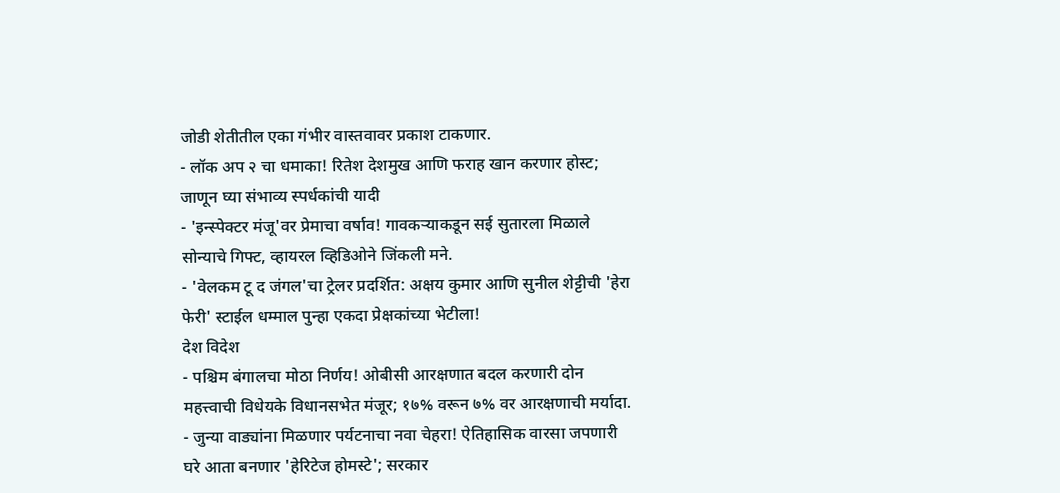जोडी शेतीतील एका गंभीर वास्तवावर प्रकाश टाकणार.
- लॉक अप २ चा धमाका! रितेश देशमुख आणि फराह खान करणार होस्ट; जाणून घ्या संभाव्य स्पर्धकांची यादी
- 'इन्स्पेक्टर मंजू'वर प्रेमाचा वर्षाव! गावकऱ्याकडून सई सुतारला मिळाले सोन्याचे गिफ्ट, व्हायरल व्हिडिओने जिंकली मने.
- 'वेलकम टू द जंगल'चा ट्रेलर प्रदर्शित: अक्षय कुमार आणि सुनील शेट्टीची 'हेरा फेरी' स्टाईल धम्माल पुन्हा एकदा प्रेक्षकांच्या भेटीला!
देश विदेश
- पश्चिम बंगालचा मोठा निर्णय! ओबीसी आरक्षणात बदल करणारी दोन महत्त्वाची विधेयके विधानसभेत मंजूर; १७% वरून ७% वर आरक्षणाची मर्यादा.
- जुन्या वाड्यांना मिळणार पर्यटनाचा नवा चेहरा! ऐतिहासिक वारसा जपणारी घरे आता बनणार 'हेरिटेज होमस्टे'; सरकार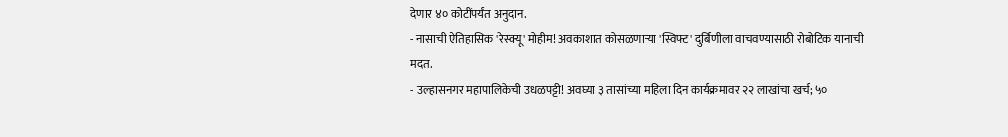देणार ४० कोटींपर्यंत अनुदान.
- नासाची ऐतिहासिक 'रेस्क्यू' मोहीम! अवकाशात कोसळणाऱ्या 'स्विफ्ट' दुर्बिणीला वाचवण्यासाठी रोबोटिक यानाची मदत.
- उल्हासनगर महापालिकेची उधळपट्टी! अवघ्या ३ तासांच्या महिला दिन कार्यक्रमावर २२ लाखांचा खर्च; ५०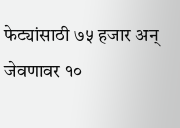फेट्यांसाठी ७५ हजार अन् जेवणावर १०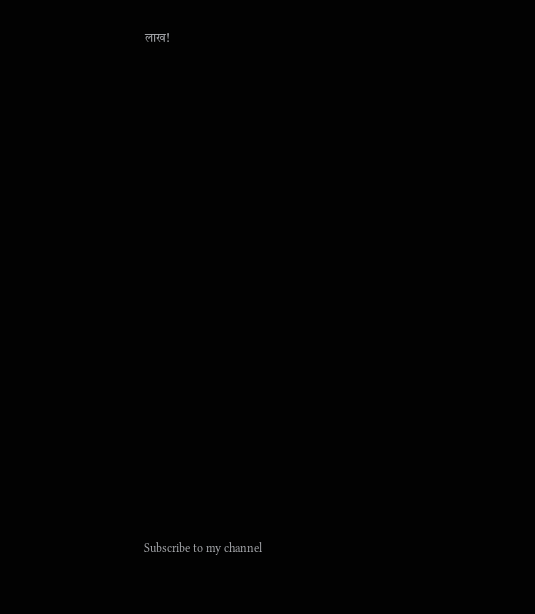लाख!






















Subscribe to my channel